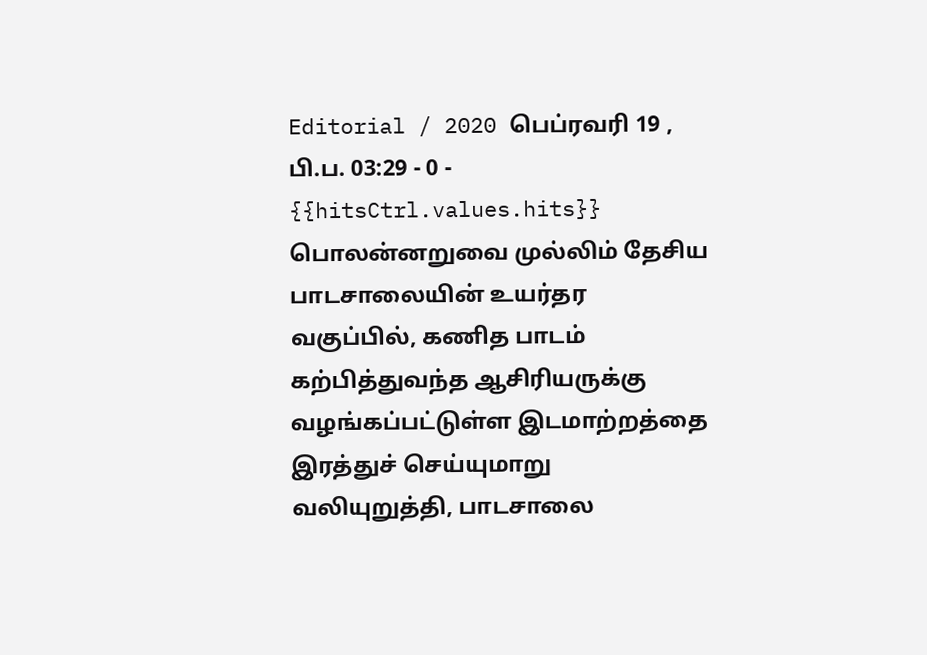Editorial / 2020 பெப்ரவரி 19 , பி.ப. 03:29 - 0 - {{hitsCtrl.values.hits}}
பொலன்னறுவை முல்லிம் தேசிய பாடசாலையின் உயர்தர வகுப்பில், கணித பாடம் கற்பித்துவந்த ஆசிரியருக்கு வழங்கப்பட்டுள்ள இடமாற்றத்தை இரத்துச் செய்யுமாறு வலியுறுத்தி, பாடசாலை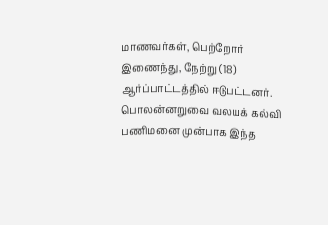மாணவர்கள், பெற்றோர் இணைந்து, நேற்று (18) ஆர்ப்பாட்டத்தில் ஈடுபட்டனர்.
பொலன்னறுவை வலயக் கல்வி பணிமனை முன்பாக இந்த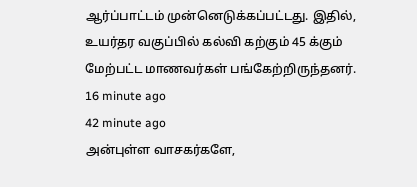ஆர்ப்பாட்டம் முன்னெடுக்கப்பட்டது. இதில், உயர்தர வகுப்பில் கல்வி கற்கும் 45 க்கும் மேற்பட்ட மாணவர்கள் பங்கேற்றிருந்தனர்.
16 minute ago
42 minute ago
அன்புள்ள வாசகர்களே,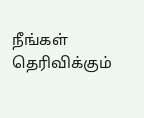நீங்கள் தெரிவிக்கும்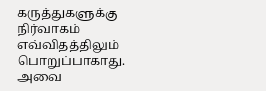கருத்துகளுக்கு நிர்வாகம் எவ்விதத்திலும் பொறுப்பாகாது. அவை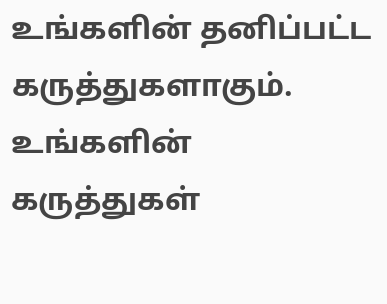உங்களின் தனிப்பட்ட கருத்துகளாகும். உங்களின் கருத்துகள்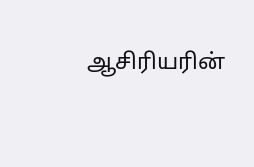ஆசிரியரின்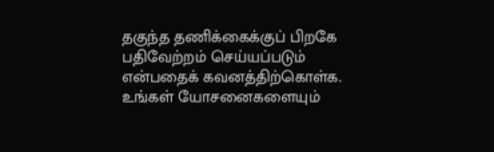தகுந்த தணிக்கைக்குப் பிறகே பதிவேற்றம் செய்யப்படும் என்பதைக் கவனத்திற்கொள்க. உங்கள் யோசனைகளையும்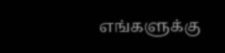எங்களுக்கு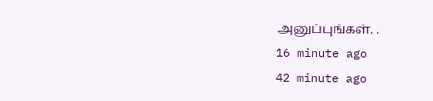அனுப்புங்கள். .
16 minute ago
42 minute ago